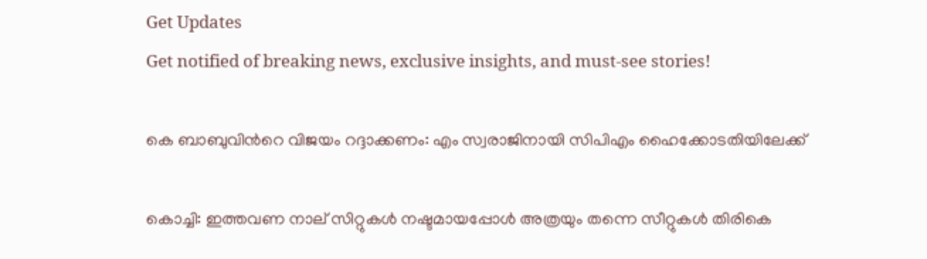Get Updates
Get notified of breaking news, exclusive insights, and must-see stories!

കെ ബാബുവിന്‍റെ വിജയം റദ്ദാക്കണം: എം സ്വരാജിനായി സിപിഎം ഹൈക്കോടതിയിലേക്ക്

കൊച്ചി: ഇത്തവണ നാല് സിറ്റുകള്‍ നഷ്ടമായപ്പോള്‍ അത്രയും തന്നെ സീറ്റുകള്‍ തിരികെ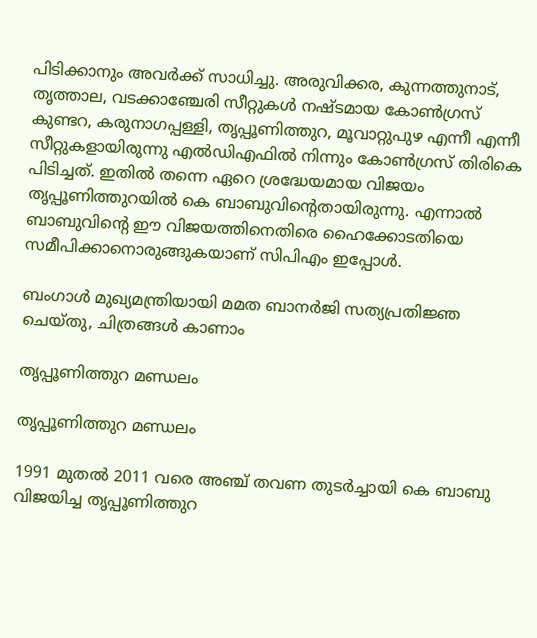പിടിക്കാനും അവര്‍ക്ക് സാധിച്ചു. അരുവിക്കര, കുന്നത്തുനാട്, തൃത്താല, വടക്കാഞ്ചേരി സീറ്റുകള്‍ നഷ്ടമായ കോണ്‍ഗ്രസ് കുണ്ടറ, കരുനാഗപ്പള്ളി, തൃപ്പൂണിത്തുറ, മൂവാറ്റുപുഴ എന്നീ എന്നീ സീറ്റുകളായിരുന്നു എല്‍ഡിഎഫില്‍ നിന്നും കോണ്‍ഗ്രസ് തിരികെ പിടിച്ചത്. ഇതില്‍ തന്നെ ഏറെ ശ്രദ്ധേയമായ വിജയം തൃപ്പൂണിത്തുറയില്‍ കെ ബാബുവിന്‍റെതായിരുന്നു. എന്നാല്‍ ബാബുവിന്‍റെ ഈ വിജയത്തിനെതിരെ ഹൈക്കോടതിയെ സമീപിക്കാനൊരുങ്ങുകയാണ് സിപിഎം ഇപ്പോള്‍.

ബംഗാൾ മുഖ്യമന്ത്രിയായി മമത ബാനർജി സത്യപ്രതിജ്ഞ ചെയ്തു, ചിത്രങ്ങൾ കാണാം

തൃപ്പൂണിത്തുറ മണ്ഡലം

തൃപ്പൂണിത്തുറ മണ്ഡലം

1991 മുതല്‍ 2011 വരെ അഞ്ച് തവണ തുടര്‍ച്ചായി കെ ബാബു വിജയിച്ച തൃപ്പൂണിത്തുറ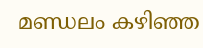മണ്ഡലം കഴിഞ്ഞ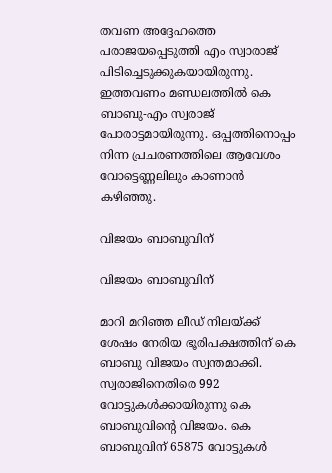തവണ അദ്ദേഹത്തെ പരാജയപ്പെടുത്തി എം സ്വാരാജ് പിടിച്ചെടുക്കുകയായിരുന്നു. ഇത്തവണം മണ്ഡലത്തില്‍ കെ ബാബു-എം സ്വരാജ് പോരാട്ടമായിരുന്നു. ഒപ്പത്തിനൊപ്പം നിന്ന പ്രചരണത്തിലെ ആവേശം വോട്ടെണ്ണലിലും കാണാന്‍ കഴിഞ്ഞു.

വിജയം ബാബുവിന്

വിജയം ബാബുവിന്

മാറി മറിഞ്ഞ ലീഡ് നിലയ്ക്ക് ശേഷം നേരിയ ഭൂരിപക്ഷത്തിന് കെ ബാബു വിജയം സ്വന്തമാക്കി. സ്വരാജിനെതിരെ 992 വോട്ടുകള്‍ക്കായിരുന്നു കെ ബാബുവിന്‍റെ വിജയം. കെ ബാബുവിന് 65875 വോട്ടുകള്‍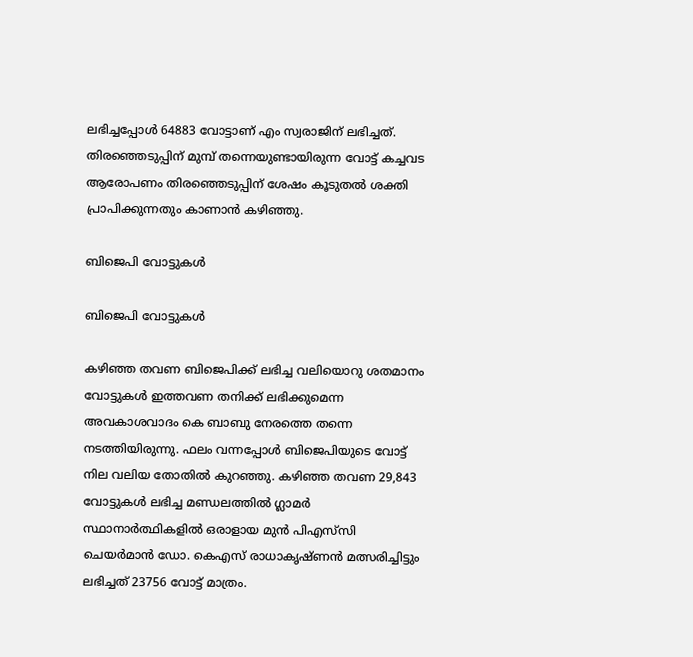ലഭിച്ചപ്പോള്‍ 64883 വോട്ടാണ് എം സ്വരാജിന് ലഭിച്ചത്. തിരഞ്ഞെടുപ്പിന് മുമ്പ് തന്നെയുണ്ടായിരുന്ന വോട്ട് കച്ചവട ആരോപണം തിരഞ്ഞെടുപ്പിന് ശേഷം കൂടുതല്‍ ശക്തി പ്രാപിക്കുന്നതും കാണാന്‍ കഴിഞ്ഞു.

ബിജെപി വോട്ടുകള്‍

ബിജെപി വോട്ടുകള്‍

കഴിഞ്ഞ തവണ ബിജെപിക്ക് ലഭിച്ച വലിയൊറു ശതമാനം വോട്ടുകള്‍ ഇത്തവണ തനിക്ക് ലഭിക്കുമെന്ന അവകാശവാദം കെ ബാബു നേരത്തെ തന്നെ നടത്തിയിരുന്നു. ഫലം വന്നപ്പോള്‍ ബിജെപിയുടെ വോട്ട് നില വലിയ തോതില്‍ കുറഞ്ഞു. കഴിഞ്ഞ തവണ 29,843 വോട്ടുകള്‍ ലഭിച്ച മണ്ഡലത്തില്‍ ഗ്ലാമര്‍ സ്ഥാനാര്‍ത്ഥികളില്‍ ഒരാളായ മുൻ പിഎസ്‍സി ചെയർമാൻ ഡോ. കെഎസ് രാധാകൃഷ്ണന്‍ മത്സരിച്ചിട്ടും ലഭിച്ചത് 23756 വോട്ട് മാത്രം.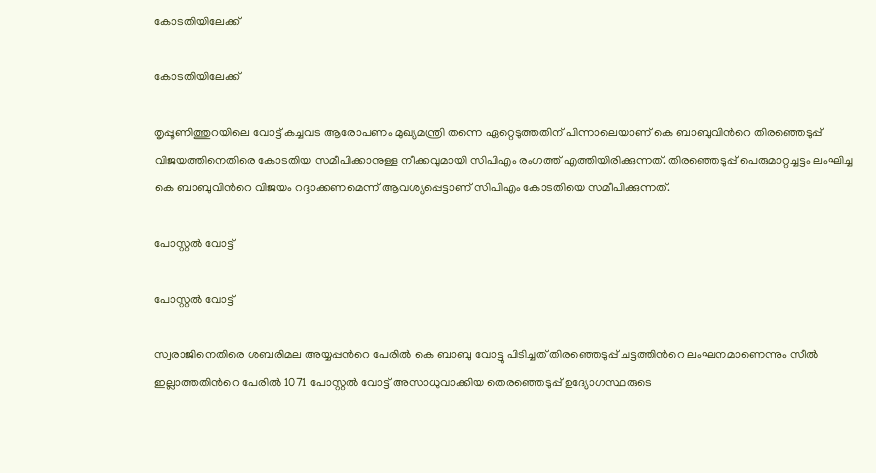കോടതിയിലേക്ക്

കോടതിയിലേക്ക്

തൃപ്പൂണിത്തുറയിലെ വോട്ട് കച്ചവട ആരോപണം മുഖ്യമന്ത്രി തന്നെ ഏറ്റെടുത്തതിന് പിന്നാലെയാണ് കെ ബാബുവിന്‍റെ തിരഞ്ഞെടുപ്പ് വിജയത്തിനെതിരെ കോടതിയ സമീപിക്കാനുള്ള നീക്കവുമായി സിപിഎം രംഗത്ത് എത്തിയിരിക്കുന്നത്. തിരഞ്ഞെടുപ്പ് പെരുമാറ്റച്ചട്ടം ലംഘിച്ച കെ ബാബുവിന്‍റെ വിജയം റദ്ദാക്കണമെന്ന് ആവശ്യപ്പെട്ടാണ് സിപിഎം കോടതിയെ സമീപിക്കുന്നത്.

പോസ്റ്റൽ വോട്ട്

പോസ്റ്റൽ വോട്ട്

സ്വരാജിനെതിരെ ശബരിമല അയ്യപ്പന്‍റെ പേരില്‍ കെ ബാബു വോട്ടു പിടിച്ചത് തിരഞ്ഞെടുപ്പ് ചട്ടത്തിന്‍റെ ലംഘനമാണെന്നും സീൽ ഇല്ലാത്തതിന്‍റെ പേരിൽ 1071 പോസ്റ്റൽ വോട്ട് അസാധുവാക്കിയ തെരഞ്ഞെടുപ്പ് ഉദ്യോഗസ്ഥരുടെ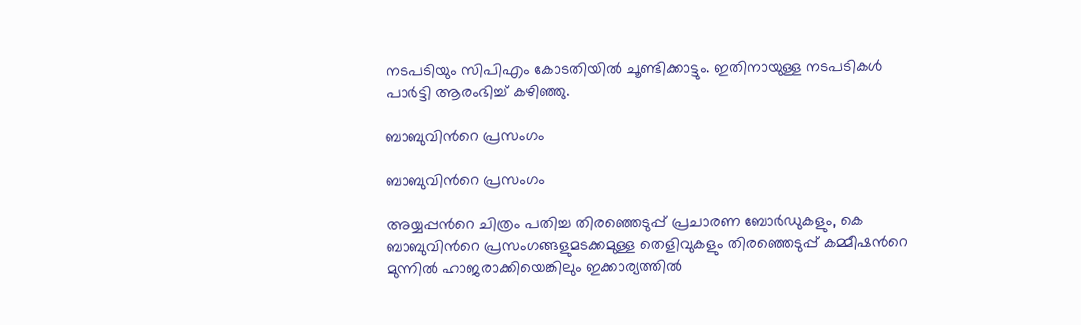നടപടിയും സിപിഎം കോടതിയില്‍ ചൂണ്ടിക്കാട്ടും. ഇതിനായുള്ള നടപടികള്‍ പാര്‍ട്ടി ആരംഭിച്ച് കഴിഞ്ഞു.

ബാബുവിന്‍റെ പ്രസംഗം

ബാബുവിന്‍റെ പ്രസംഗം

അയ്യപ്പന്‍റെ ചിത്രം പതിച്ച തിരഞ്ഞെടുപ്പ് പ്രചാരണ ബോര്‍ഡുകളും, കെ ബാബുവിന്‍റെ പ്രസംഗങ്ങളുമടക്കമുള്ള തെളിവുകളും തിരഞ്ഞെടുപ്പ് കമ്മീഷന്‍റെ മുന്നില്‍ ഹാജരാക്കിയെങ്കിലും ഇക്കാര്യത്തില്‍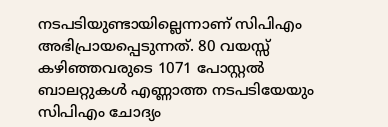നടപടിയുണ്ടായില്ലെന്നാണ് സിപിഎം അഭിപ്രായപ്പെടുന്നത്. 80 വയസ്സ് കഴിഞ്ഞവരുടെ 1071 പോസ്റ്റല്‍ ബാലറ്റുകള്‍ എണ്ണാത്ത നടപടിയേയും സിപിഎം ചോദ്യം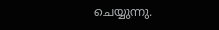ചെയ്യുന്നു.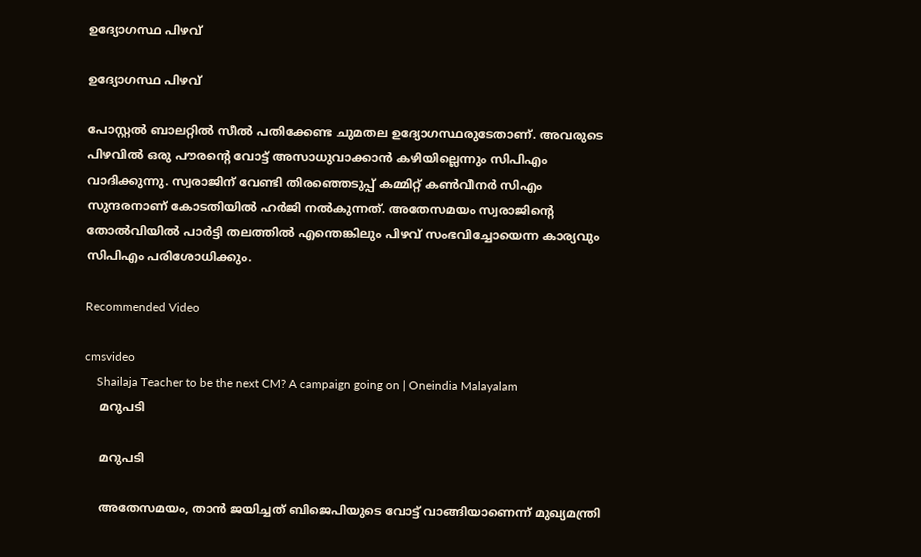ഉദ്യോഗസ്ഥ പിഴവ്

ഉദ്യോഗസ്ഥ പിഴവ്

പോസ്റ്റല്‍ ബാലറ്റില്‍ സീല്‍ പതിക്കേണ്ട ചുമതല ഉദ്യോഗസ്ഥരുടേതാണ്. അവരുടെ പിഴവില്‍ ഒരു പൗരന്‍റെ വോട്ട് അസാധുവാക്കാന്‍ കഴിയില്ലെന്നും സിപിഎം വാദിക്കുന്നു. സ്വരാജിന് വേണ്ടി തിരഞ്ഞെടുപ്പ് കമ്മിറ്റ് കണ്‍വീനര്‍ സിഎം സുന്ദരനാണ് കോടതിയില്‍ ഹര്‍ജി നല്‍കുന്നത്. അതേസമയം സ്വരാജിന്‍റെ തോല്‍വിയില്‍ പാര്‍ട്ടി തലത്തില്‍ എന്തെങ്കിലും പിഴവ് സംഭവിച്ചോയെന്ന കാര്യവും സിപിഎം പരിശോധിക്കും.

Recommended Video

cmsvideo
    Shailaja Teacher to be the next CM? A campaign going on | Oneindia Malayalam
    മറുപടി

    മറുപടി

    അതേസമയം, താന്‍ ജയിച്ചത് ബിജെപിയുടെ വോട്ട് വാങ്ങിയാണെന്ന് മുഖ്യമന്ത്രി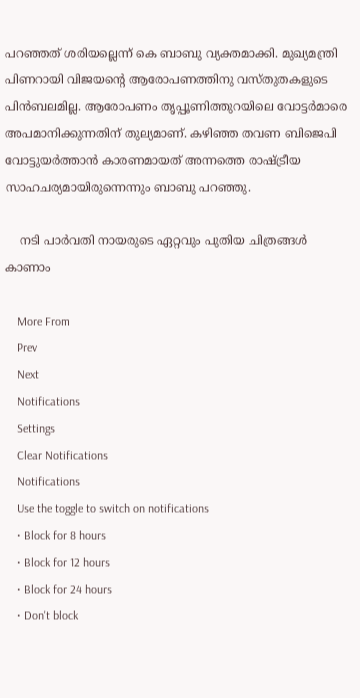പറഞ്ഞത് ശരിയല്ലെന്ന് കെ ബാബു വ്യക്തമാക്കി. മുഖ്യമന്ത്രി പിണറായി വിജയന്റെ ആരോപണത്തിനു വസ്തുതകളുടെ പിൻബലമില്ല. ആരോപണം തൃപ്പൂണിത്തുറയിലെ വോട്ടര്‍മാരെ അപമാനിക്കുന്നതിന് തുല്യമാണ്. കഴിഞ്ഞ തവണ ബിജെപി വോട്ടുയര്‍ത്താന്‍ കാരണമായത് അന്നത്തെ രാഷ്ട്രീയ സാഹചര്യമായിരുന്നെന്നും ബാബു പറഞ്ഞു.

    നടി പാര്‍വതി നായരുടെ ഏറ്റവും പുതിയ ചിത്രങ്ങള്‍ കാണാം

    More From
    Prev
    Next
    Notifications
    Settings
    Clear Notifications
    Notifications
    Use the toggle to switch on notifications
    • Block for 8 hours
    • Block for 12 hours
    • Block for 24 hours
    • Don't block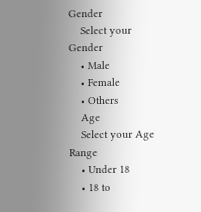Gender
    Select your Gender
    • Male
    • Female
    • Others
    Age
    Select your Age Range
    • Under 18
    • 18 to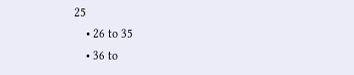25
    • 26 to 35
    • 36 to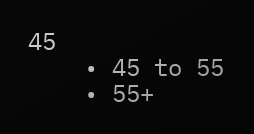45
    • 45 to 55
    • 55+